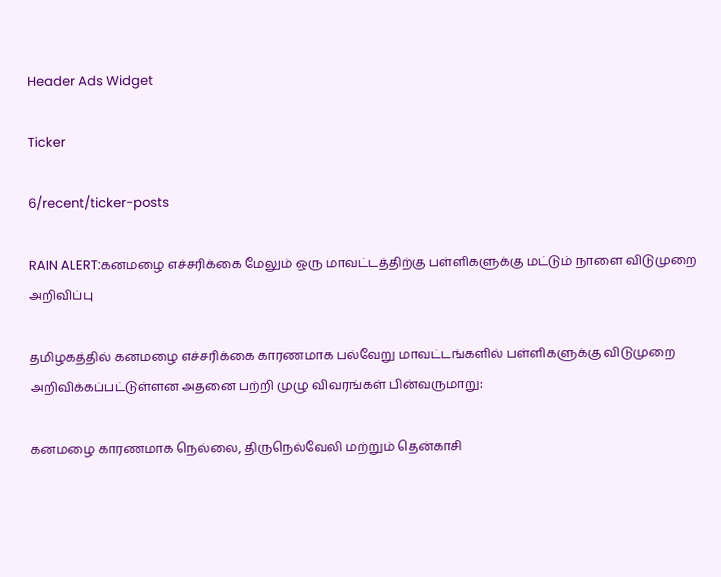Header Ads Widget

Ticker

6/recent/ticker-posts

RAIN ALERT:கனமழை எச்சரிக்கை மேலும் ஒரு மாவட்டத்திற்கு பள்ளிகளுக்கு மட்டும் நாளை விடுமுறை அறிவிப்பு

தமிழகத்தில் கனமழை எச்சரிக்கை காரணமாக பல்வேறு மாவட்டங்களில் பள்ளிகளுக்கு விடுமுறை அறிவிக்கப்பட்டுள்ளன அதனை பற்றி முழு விவரங்கள் பின்வருமாறு:

கனமழை காரணமாக நெல்லை, திருநெல்வேலி மற்றும் தென்காசி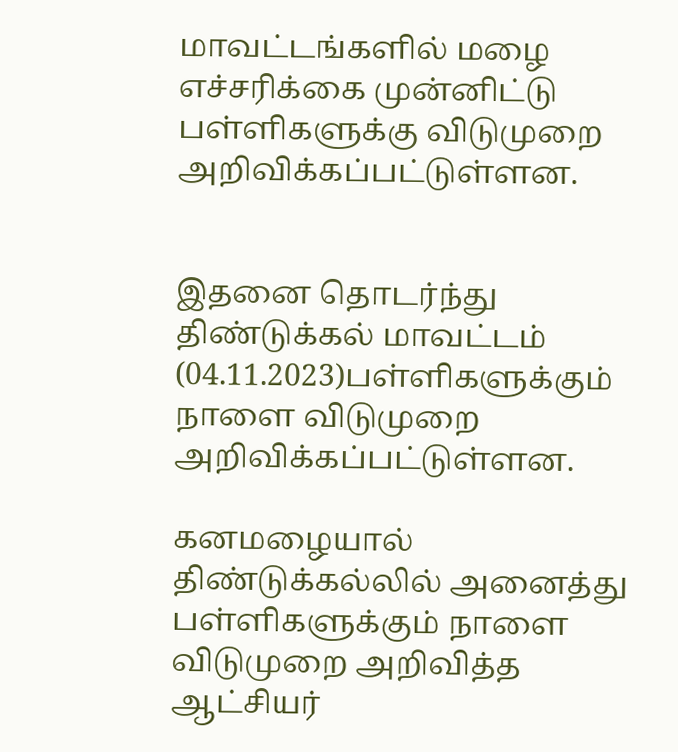மாவட்டங்களில் மழை எச்சரிக்கை முன்னிட்டு பள்ளிகளுக்கு விடுமுறை அறிவிக்கப்பட்டுள்ளன.


இதனை தொடர்ந்து திண்டுக்கல் மாவட்டம் (04.11.2023)பள்ளிகளுக்கும் நாளை விடுமுறை அறிவிக்கப்பட்டுள்ளன.

கனமழையால் திண்டுக்கல்லில் அனைத்து பள்ளிகளுக்கும் நாளை விடுமுறை அறிவித்த ஆட்சியர்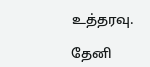உத்தரவு.

தேனி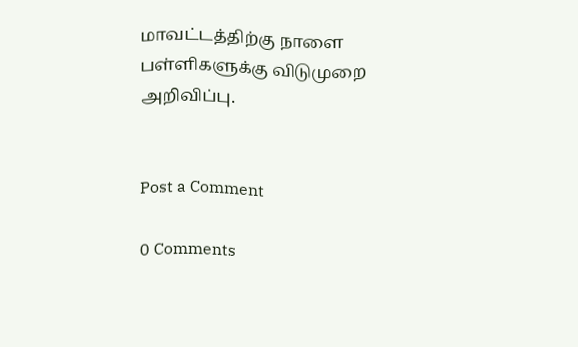மாவட்டத்திற்கு நாளை பள்ளிகளுக்கு விடுமுறை அறிவிப்பு.


Post a Comment

0 Comments